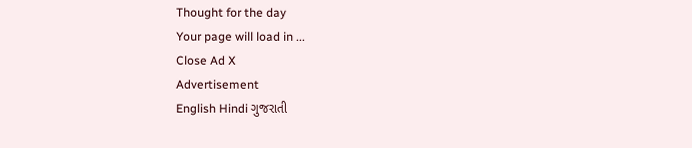Thought for the day
Your page will load in ...
Close Ad X
Advertisement
English Hindi ગુજરાતી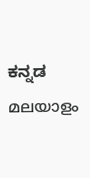ಕನ್ನಡ മലയാളം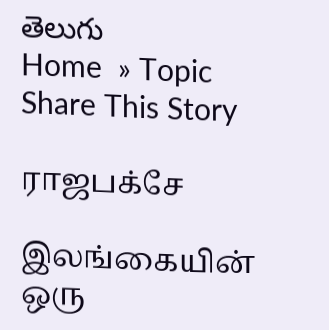తెలుగు
Home  » Topic
Share This Story

ராஜபக்சே

இலங்கையின் ஒரு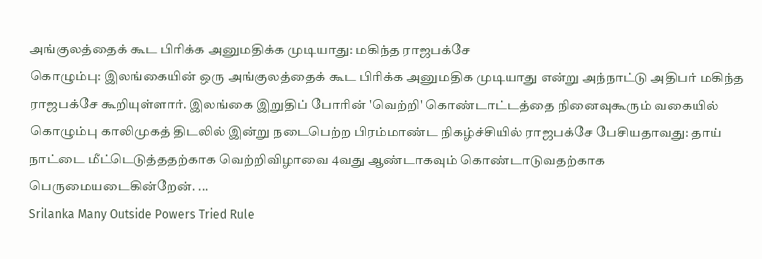அங்குலத்தைக் கூட பிரிக்க அனுமதிக்க முடியாது: மகிந்த ராஜபக்சே
கொழும்பு: இலங்கையின் ஒரு அங்குலத்தைக் கூட பிரிக்க அனுமதிக முடியாது என்று அந்நாட்டு அதிபர் மகிந்த ராஜபக்சே கூறியுள்ளார். இலங்கை இறுதிப் போரின் 'வெற்றி' கொண்டாட்டத்தை நினைவுகூரும் வகையில் கொழும்பு காலிமுகத் திடலில் இன்று நடைபெற்ற பிரம்மாண்ட நிகழ்ச்சியில் ராஜபக்சே பேசியதாவது: தாய் நாட்டை மீட்டெடுத்ததற்காக வெற்றிவிழாவை 4வது ஆண்டாகவும் கொண்டாடுவதற்காக பெருமையடைகின்றேன். ...
Srilanka Many Outside Powers Tried Rule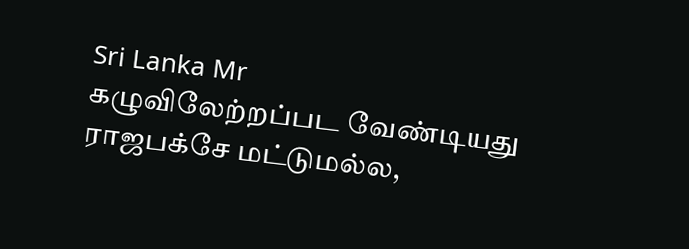Sri Lanka Mr
கழுவிலேற்றப்பட வேண்டியது ராஜபக்சே மட்டுமல்ல,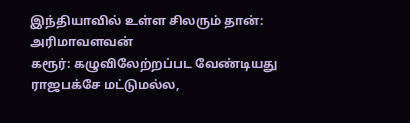இந்தியாவில் உள்ள சிலரும் தான்: அரிமாவளவன்
கரூர்: கழுவிலேற்றப்பட வேண்டியது ராஜபக்சே மட்டுமல்ல,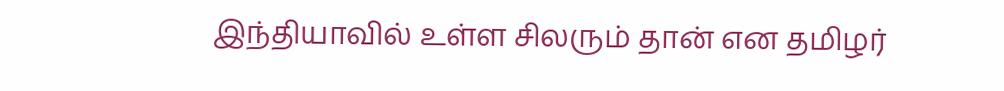இந்தியாவில் உள்ள சிலரும் தான் என தமிழர்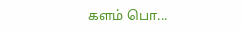களம் பொ...